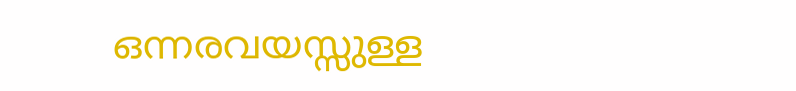ഒന്നരവയസ്സുള്ള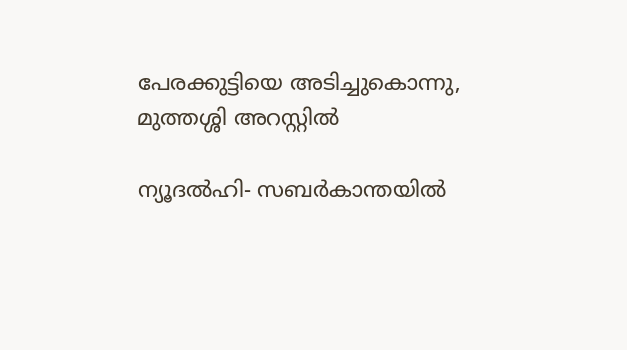പേരക്കുട്ടിയെ അടിച്ചുകൊന്നു, മുത്തശ്ശി അറസ്റ്റില്‍

ന്യൂദല്‍ഹി- സബര്‍കാന്തയില്‍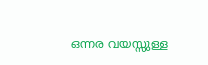ഒന്നര വയസ്സുള്ള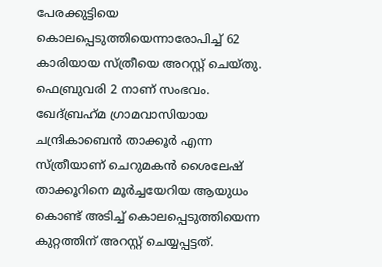പേരക്കുട്ടിയെ കൊലപ്പെടുത്തിയെന്നാരോപിച്ച് 62 കാരിയായ സ്ത്രീയെ അറസ്റ്റ് ചെയ്തു. ഫെബ്രുവരി 2 നാണ് സംഭവം.
ഖേദ്ബ്രഹ്‌മ ഗ്രാമവാസിയായ ചന്ദ്രികാബെന്‍ താക്കൂര്‍ എന്ന സ്ത്രീയാണ് ചെറുമകന്‍ ശൈലേഷ് താക്കൂറിനെ മൂര്‍ച്ചയേറിയ ആയുധം കൊണ്ട് അടിച്ച് കൊലപ്പെടുത്തിയെന്ന കുറ്റത്തിന് അറസ്റ്റ് ചെയ്യപ്പട്ടത്.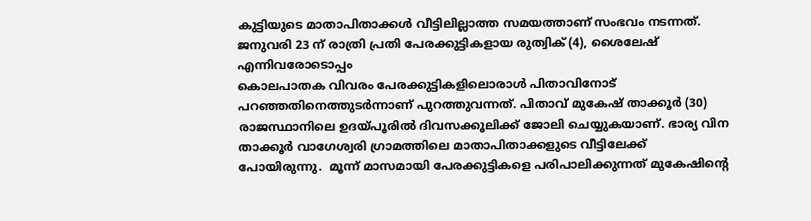കുട്ടിയുടെ മാതാപിതാക്കള്‍ വീട്ടിലില്ലാത്ത സമയത്താണ് സംഭവം നടന്നത്. ജനുവരി 23 ന് രാത്രി പ്രതി പേരക്കുട്ടികളായ രുത്വിക് (4), ശൈലേഷ് എന്നിവരോടൊപ്പം
കൊലപാതക വിവരം പേരക്കുട്ടികളിലൊരാള്‍ പിതാവിനോട് പറഞ്ഞതിനെത്തുടര്‍ന്നാണ് പുറത്തുവന്നത്. പിതാവ് മുകേഷ് താക്കൂര്‍ (30) രാജസ്ഥാനിലെ ഉദയ്പൂരില്‍ ദിവസക്കൂലിക്ക് ജോലി ചെയ്യുകയാണ്. ഭാര്യ വിന താക്കൂര്‍ വാഗേശ്വരി ഗ്രാമത്തിലെ മാതാപിതാക്കളുടെ വീട്ടിലേക്ക് പോയിരുന്നു.  മൂന്ന് മാസമായി പേരക്കുട്ടികളെ പരിപാലിക്കുന്നത് മുകേഷിന്റെ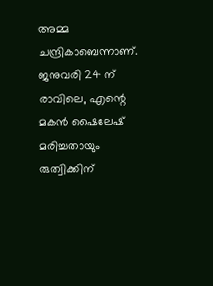അമ്മ ചന്ദ്രികാബെന്നാണ്. ജനുവരി 24 ന് രാവിലെ, എന്റെ മകന്‍ ഷൈലേഷ് മരിച്ചതായും രുത്വിക്കിന്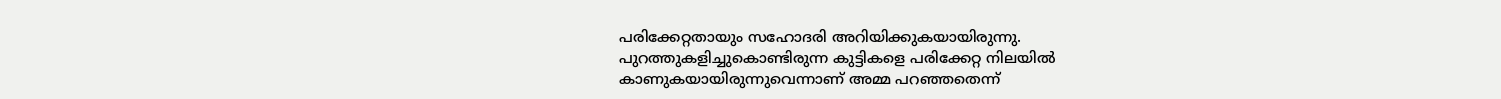പരിക്കേറ്റതായും സഹോദരി അറിയിക്കുകയായിരുന്നു.
പുറത്തുകളിച്ചുകൊണ്ടിരുന്ന കുട്ടികളെ പരിക്കേറ്റ നിലയില്‍ കാണുകയായിരുന്നുവെന്നാണ് അമ്മ പറഞ്ഞതെന്ന്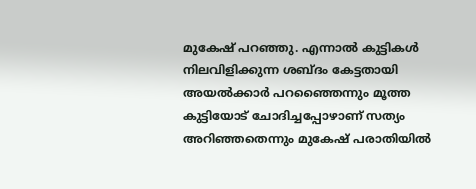മുകേഷ് പറഞ്ഞു. എന്നാല്‍ കുട്ടികള്‍ നിലവിളിക്കുന്ന ശബ്ദം കേട്ടതായി അയല്‍ക്കാര്‍ പറഞ്ഞൈന്നും മൂത്ത കുട്ടിയോട് ചോദിച്ചപ്പോഴാണ് സത്യം അറിഞ്ഞതെന്നും മുകേഷ് പരാതിയില്‍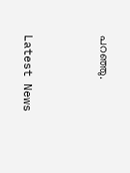പറഞ്ഞു.



Latest News